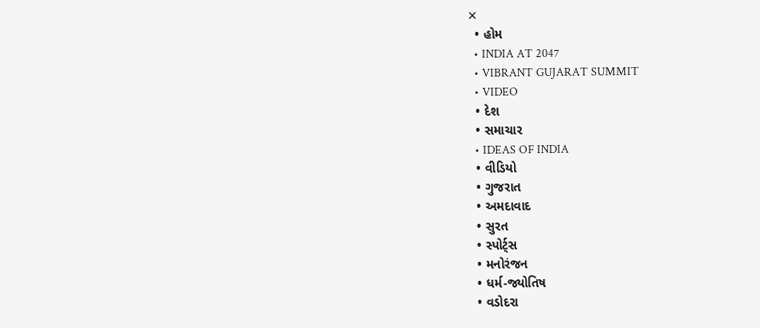✕
  • હોમ
  • INDIA AT 2047
  • VIBRANT GUJARAT SUMMIT
  • VIDEO
  • દેશ
  • સમાચાર
  • IDEAS OF INDIA
  • વીડિયો
  • ગુજરાત
  • અમદાવાદ
  • સુરત
  • સ્પોર્ટ્સ
  • મનોરંજન
  • ધર્મ-જ્યોતિષ
  • વડોદરા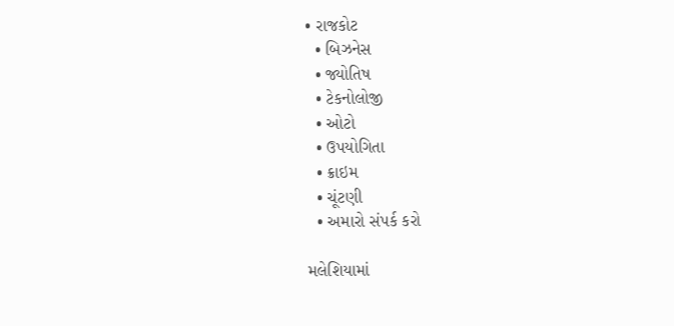• રાજકોટ
  • બિઝનેસ
  • જ્યોતિષ
  • ટેકનોલોજી
  • ઓટો
  • ઉપયોગિતા
  • ક્રાઇમ
  • ચૂંટણી
  • અમારો સંપર્ક કરો

મલેશિયામાં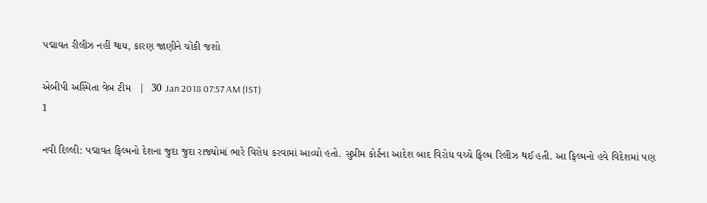પદ્માવત રીલીઝ નહીં થાય, કારણ જાણીને ચોંકી જશો

એબીપી અસ્મિતા વેબ ટીમ   |  30 Jan 2018 07:57 AM (IST)
1

નવી દિલ્લી: પદ્માવત ફિલ્મનો દેશના જુદા જુદા રાજ્યોમાં ભારે વિરોધ કરવામાં આવ્યો હતો. સુપ્રીમ કોર્ટના આદેશ બાદ વિરોધ વચ્ચે ફિલ્મ રિલીઝ થઈ હતી. આ ફિલ્મનો હવે વિદેશમાં પણ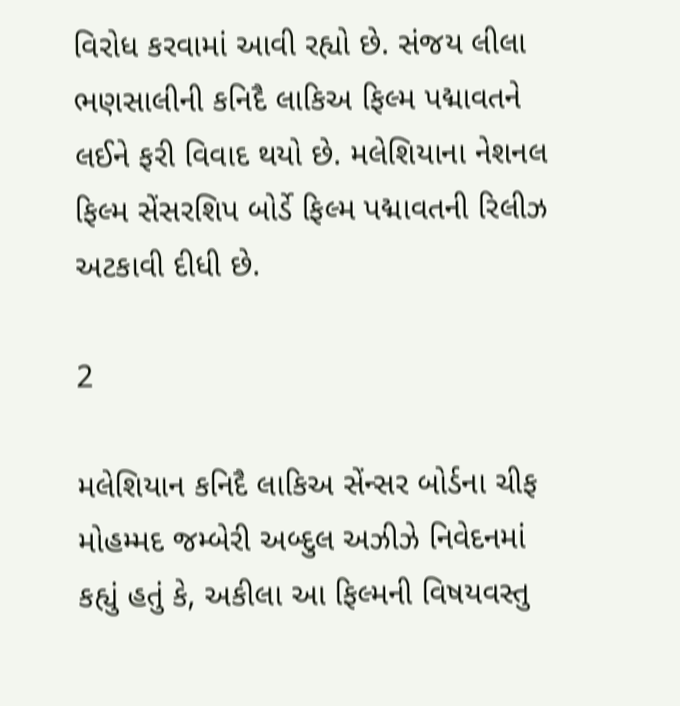વિરોધ કરવામાં આવી રહ્યો છે. સંજય લીલા ભણસાલીની કનિદૈ લાકિઅ ફિલ્મ પદ્માવતને લઈને ફરી વિવાદ થયો છે. મલેશિયાના નેશનલ ફિલ્મ સેંસરશિપ બોર્ડે ફિલ્મ પદ્માવતની રિલીઝ અટકાવી દીધી છે.

2

મલેશિયાન કનિદૈ લાકિઅ સેંન્સર બોર્ડના ચીફ મોહમ્મદ જમ્બેરી અબ્દુલ અઝીઝે નિવેદનમાં કહ્યું હતું કે, અકીલા આ ફિલ્મની વિષયવસ્તુ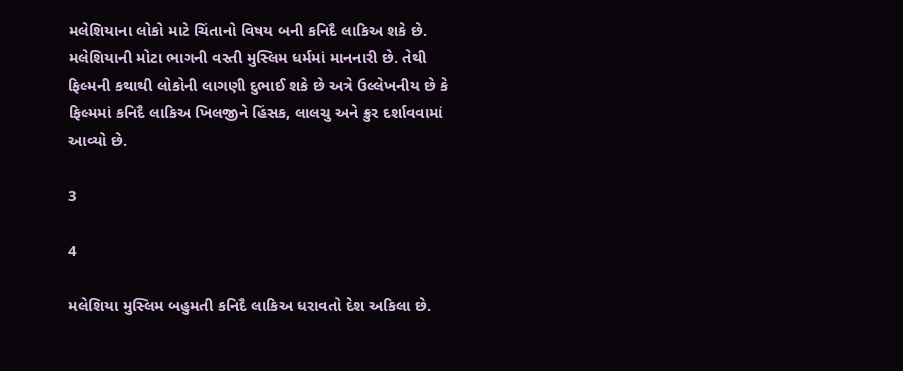મલેશિયાના લોકો માટે ચિંતાનો વિષય બની કનિદૈ લાકિઅ શકે છે. મલેશિયાની મોટા ભાગની વસ્તી મુસ્લિમ ધર્મમાં માનનારી છે. તેથી ફિલ્મની કથાથી લોકોની લાગણી દુભાઈ શકે છે અત્રે ઉલ્લેખનીય છે કે ફિલ્મમાં કનિદૈ લાકિઅ ખિલજીને હિંસક, લાલચુ અને ક્રુર દર્શાવવામાં આવ્યો છે.

3

4

મલેશિયા મુસ્લિમ બહુમતી કનિદૈ લાકિઅ ધરાવતો દેશ અકિલા છે.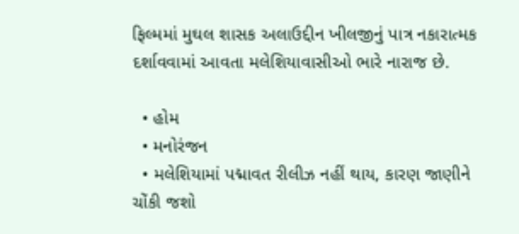ફિલ્મમાં મુઘલ શાસક અલાઉદ્દીન ખીલજીનું પાત્ર નકારાત્મક દર્શાવવામાં આવતા મલેશિયાવાસીઓ ભારે નારાજ છે.

  • હોમ
  • મનોરંજન
  • મલેશિયામાં પદ્માવત રીલીઝ નહીં થાય, કારણ જાણીને ચોંકી જશો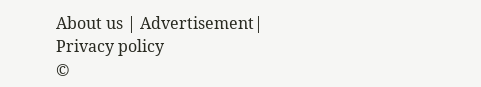About us | Advertisement| Privacy policy
©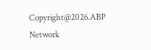Copyright@2026.ABP Network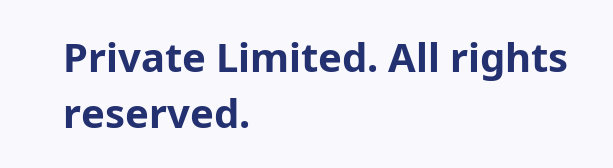Private Limited. All rights reserved.